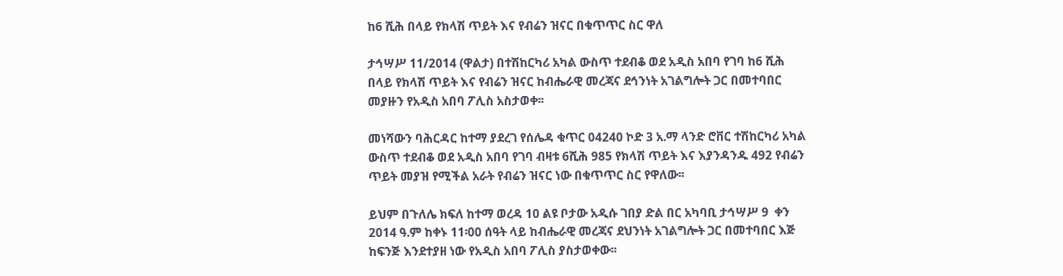ከ6 ሺሕ በላይ የክላሽ ጥይት እና የብሬን ዝናር በቁጥጥር ስር ዋለ

ታኅሣሥ 11/2014 (ዋልታ) በተሽከርካሪ አካል ውስጥ ተደብቆ ወደ አዲስ አበባ የገባ ከ6 ሺሕ በላይ የክላሽ ጥይት እና የብሬን ዝናር ከብሔራዊ መረጃና ደኅንነት አገልግሎት ጋር በመተባበር መያዙን የአዲስ አበባ ፖሊስ አስታወቀ፡፡

መነሻውን ባሕርዳር ከተማ ያደረገ የሰሌዳ ቁጥር 04240 ኮድ 3 አ.ማ ላንድ ሮቨር ተሽከርካሪ አካል ውስጥ ተደብቆ ወደ አዲስ አበባ የገባ ብዛቱ 6ሺሕ 985 የክላሽ ጥይት እና እያንዳንዱ 492 የብሬን ጥይት መያዝ የሚችል አራት የብሬን ዝናር ነው በቁጥጥር ስር የዋለው፡፡

ይህም በጉለሌ ክፍለ ከተማ ወረዳ 10 ልዩ ቦታው አዲሱ ገበያ ድል በር አካባቢ ታኅሣሥ 9  ቀን 2014 ዓ.ም ከቀኑ 11፡00 ሰዓት ላይ ከብሔራዊ መረጃና ደህንነት አገልግሎት ጋር በመተባበር እጅ ከፍንጅ እንደተያዘ ነው የአዲስ አበባ ፖሊስ ያስታወቀው፡፡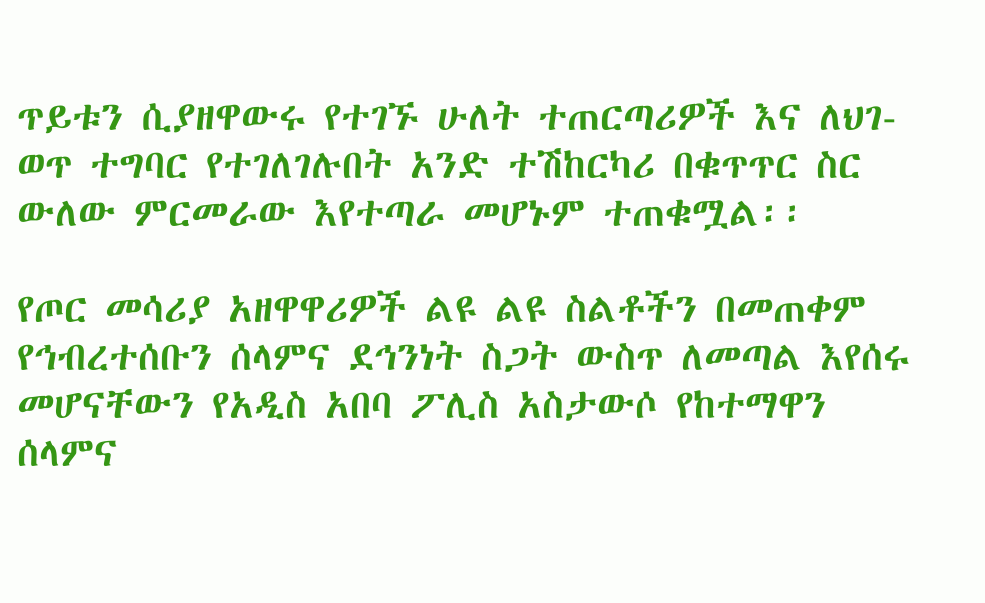ጥይቱን ሲያዘዋውሩ የተገኙ ሁለት ተጠርጣሪዎች እና ለህገ-ወጥ ተግባር የተገለገሉበት አንድ ተሽከርካሪ በቁጥጥር ስር ውለው ምርመራው እየተጣራ መሆኑም ተጠቁሟል፡፡

የጦር መሳሪያ አዘዋዋሪዎች ልዩ ልዩ ስልቶችን በመጠቀም የኅብረተሰቡን ሰላምና ደኅንነት ስጋት ውስጥ ለመጣል እየሰሩ መሆናቸውን የአዲስ አበባ ፖሊስ አስታውሶ የከተማዋን ሰላምና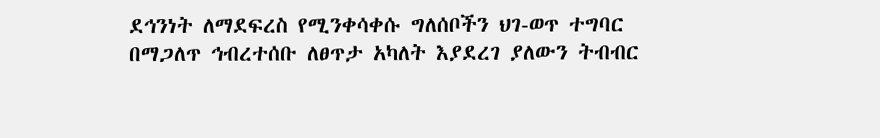ደኅንነት ለማደፍረስ የሚንቀሳቀሱ ግለሰቦችን ህገ-ወጥ ተግባር በማጋለጥ ኅብረተሰቡ ለፀጥታ አካለት እያደረገ ያለውን ትብብር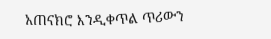አጠናክሮ እንዲቀጥል ጥሪውን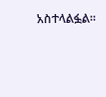አስተላልፏል፡፡